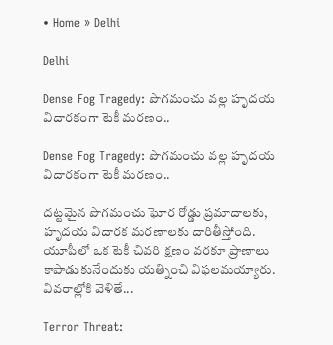• Home » Delhi

Delhi

Dense Fog Tragedy: పొగమంచు వల్ల హృదయ విదారకంగా టెకీ మరణం..

Dense Fog Tragedy: పొగమంచు వల్ల హృదయ విదారకంగా టెకీ మరణం..

దట్టమైన పొగమంచు ఘోర రోడ్డు ప్రమాదాలకు, హృదయ విదారక మరణాలకు దారితీస్తోంది. యూపీలో ఒక టెకీ చివరి క్షణం వరకూ ప్రాణాలు కాపాడుకునేందుకు యత్నించి విఫలమయ్యారు. వివరాల్లోకి వెళితే...

Terror Threat: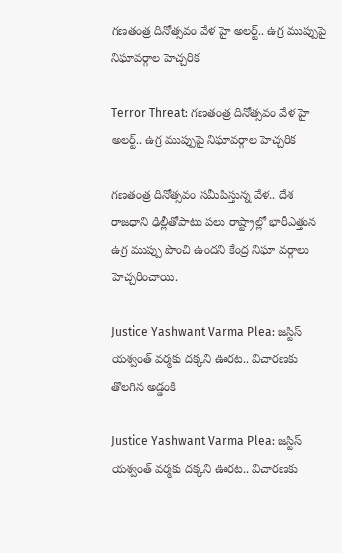గణతంత్ర దినోత్సవం వేళ హై అలర్ట్.. ఉగ్ర ముప్పుపై నిఘావర్గాల హెచ్చరిక

Terror Threat: గణతంత్ర దినోత్సవం వేళ హై అలర్ట్.. ఉగ్ర ముప్పుపై నిఘావర్గాల హెచ్చరిక

గణతంత్ర దినోత్సవం సమీపిస్తున్న వేళ.. దేశ రాజధాని ఢిల్లీతోపాటు పలు రాష్ట్రాల్లో భారీఎత్తున ఉగ్ర ముప్పు పొంచి ఉందని కేంద్ర నిఘా వర్గాలు హెచ్చరించాయి.

Justice Yashwant Varma Plea: జస్టిస్ యశ్వంత్ వర్మకు దక్కని ఊరట.. విచారణకు తొలగిన అడ్డంకి

Justice Yashwant Varma Plea: జస్టిస్ యశ్వంత్ వర్మకు దక్కని ఊరట.. విచారణకు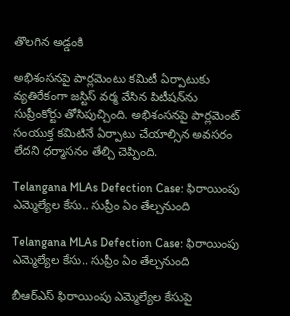తొలగిన అడ్డంకి

అభిశంసనపై పార్లమెంటు కమిటీ ఏర్పాటుకు వ్యతిరేకంగా జస్టిస్ వర్మ వేసిన పిటీషన్‌ను సుప్రీంకోర్టు తోసిపుచ్చింది. అభిశంసనపై పార్లమెంట్ సంయుక్త కమిటినే ఏర్పాటు చేయాల్సిన అవసరం లేదని ధర్మాసనం తేల్చి చెప్పింది.

Telangana MLAs Defection Case: ఫిరాయింపు ఎమ్మెల్యేల కేసు.. సుప్రీం ఏం తేల్చనుంది

Telangana MLAs Defection Case: ఫిరాయింపు ఎమ్మెల్యేల కేసు.. సుప్రీం ఏం తేల్చనుంది

బీఆర్‌ఎస్ ఫిరాయింపు ఎమ్మెల్యేల కేసుపై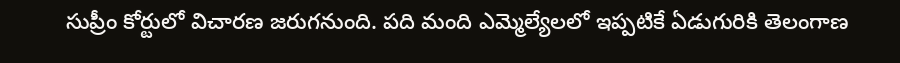సుప్రీం కోర్టులో విచారణ జరుగనుంది. పది మంది ఎమ్మెల్యేలలో ఇప్పటికే ఏడుగురికి తెలంగాణ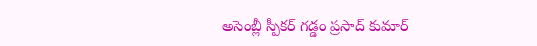అసెంబ్లీ స్పీకర్ గడ్డం ప్రసాద్ కుమార్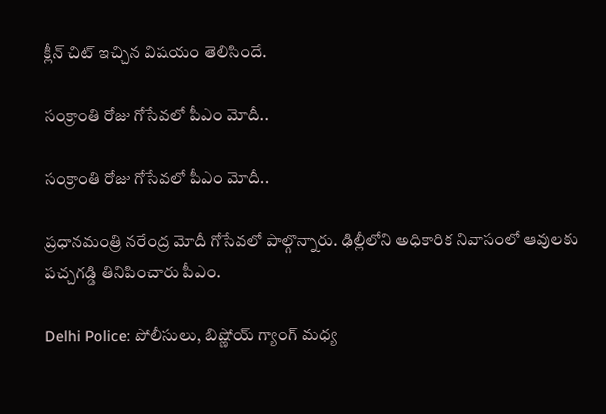క్లీన్ చిట్ ఇచ్చిన విషయం తెలిసిందే.

సంక్రాంతి రోజు గోసేవలో పీఎం మోదీ..

సంక్రాంతి రోజు గోసేవలో పీఎం మోదీ..

ప్రధానమంత్రి నరేంద్ర మోదీ గోసేవలో పాల్గొన్నారు. ఢిల్లీలోని అధికారిక నివాసంలో ఆవులకు పచ్చగడ్డి తినిపించారు పీఎం.

Delhi Police: పోలీసులు, బిష్ణోయ్ గ్యాంగ్ మధ్య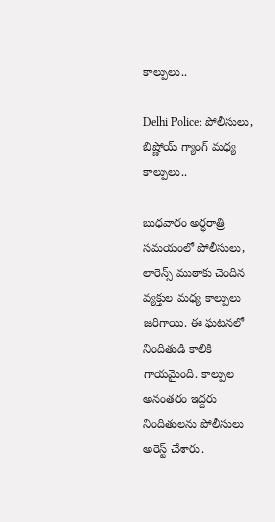కాల్పులు..

Delhi Police: పోలీసులు, బిష్ణోయ్ గ్యాంగ్ మధ్య కాల్పులు..

బుధవారం అర్ధరాత్రి సమయంలో పోలీసులు, లారెన్స్ ముఠాకు చెందిన వ్యక్తుల మధ్య కాల్పులు జరిగాయి. ఈ ఘటనలో నిందితుడి కాలికి గాయమైంది. కాల్పుల అనంతరం ఇద్దరు నిందితులను పోలీసులు అరెస్ట్ చేశారు.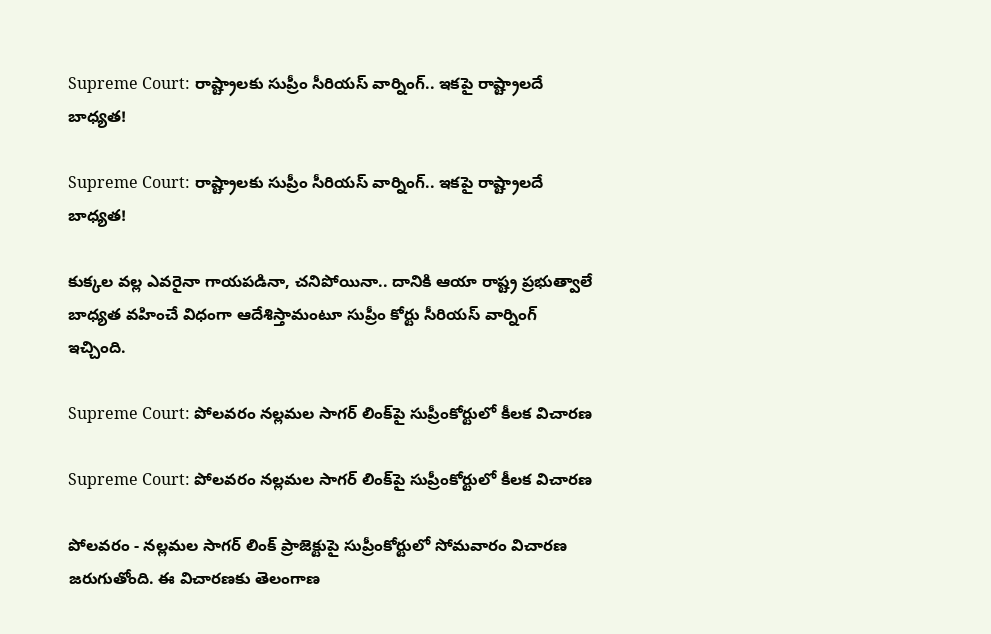Supreme Court: రాష్ట్రాలకు సుప్రీం సీరియస్ వార్నింగ్.. ఇకపై రాష్ట్రాలదే బాధ్యత!

Supreme Court: రాష్ట్రాలకు సుప్రీం సీరియస్ వార్నింగ్.. ఇకపై రాష్ట్రాలదే బాధ్యత!

కుక్కల వల్ల ఎవరైనా గాయపడినా, చనిపోయినా.. దానికి ఆయా రాష్ట్ర ప్రభుత్వాలే బాధ్యత వహించే విధంగా ఆదేశిస్తామంటూ సుప్రీం కోర్టు సీరియస్ వార్నింగ్ ఇచ్చింది.

Supreme Court: పోలవరం నల్లమల సాగర్ లింక్‌పై సుప్రీంకోర్టులో కీలక విచారణ

Supreme Court: పోలవరం నల్లమల సాగర్ లింక్‌పై సుప్రీంకోర్టులో కీలక విచారణ

పోలవరం - నల్లమల సాగర్‌ లింక్‌ ప్రాజెక్టుపై సుప్రీంకోర్టులో సోమవారం విచారణ జరుగుతోంది. ఈ విచారణకు తెలంగాణ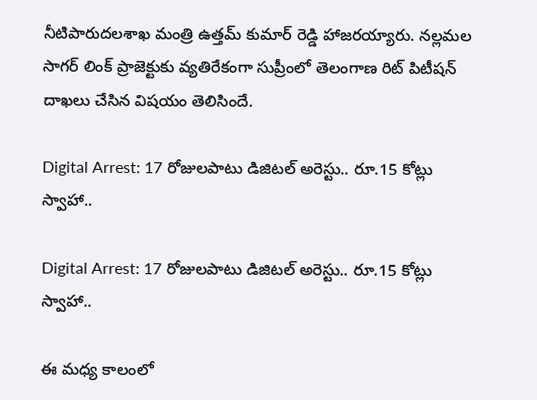నీటిపారుదలశాఖ మంత్రి ఉత్తమ్ కుమార్ రెడ్డి హాజరయ్యారు. నల్లమల సాగర్ లింక్ ప్రాజెక్టుకు వ్యతిరేకంగా సుప్రీంలో తెలంగాణ రిట్ పిటీషన్ దాఖలు చేసిన విషయం తెలిసిందే.

Digital Arrest: 17 రోజులపాటు డిజిటల్‌ అరెస్టు.. రూ.15 కోట్లు స్వాహా..

Digital Arrest: 17 రోజులపాటు డిజిటల్‌ అరెస్టు.. రూ.15 కోట్లు స్వాహా..

ఈ మధ్య కాలంలో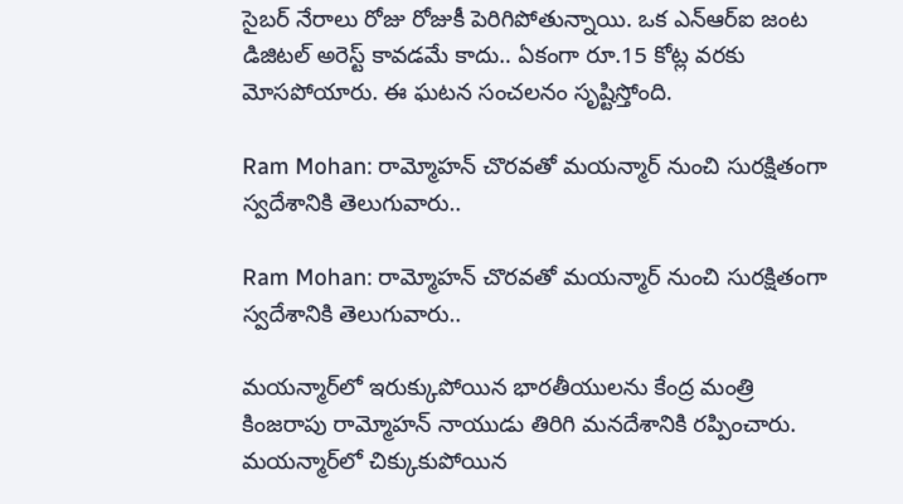సైబర్ నేరాలు రోజు రోజుకీ పెరిగిపోతున్నాయి. ఒక ఎన్ఆర్ఐ జంట డిజిటల్ అరెస్ట్ కావడమే కాదు.. ఏకంగా రూ.15 కోట్ల వరకు మోసపోయారు. ఈ ఘటన సంచలనం సృష్టిస్తోంది.

Ram Mohan: రామ్మోహన్ చొరవతో మయన్మార్ నుంచి సురక్షితంగా స్వదేశానికి తెలుగువారు..

Ram Mohan: రామ్మోహన్ చొరవతో మయన్మార్ నుంచి సురక్షితంగా స్వదేశానికి తెలుగువారు..

మయన్మార్‌లో ఇరుక్కుపోయిన భారతీయులను కేంద్ర మంత్రి కింజరాపు రామ్మోహన్ నాయుడు తిరిగి మనదేశానికి రప్పించారు. మయన్మార్‌లో చిక్కుకుపోయిన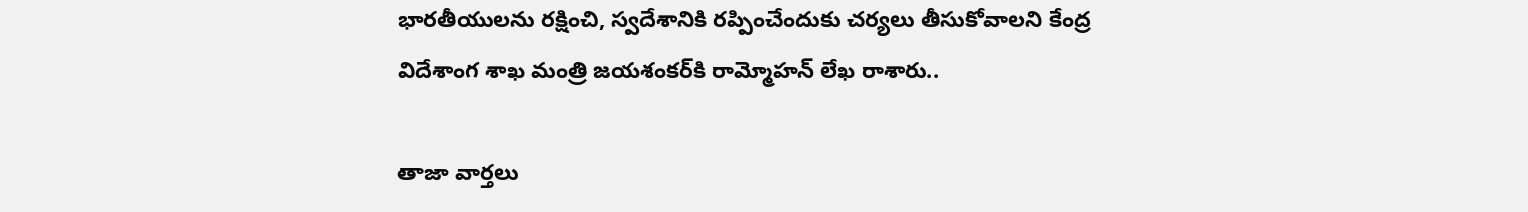భారతీయులను రక్షించి, స్వదేశానికి రప్పించేందుకు చర్యలు తీసుకోవాలని కేంద్ర విదేశాంగ శాఖ మంత్రి జయశంకర్‌కి రామ్మోహన్ లేఖ రాశారు..

తాజా వార్తలు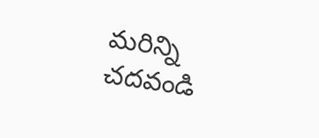మరిన్ని చదవండి